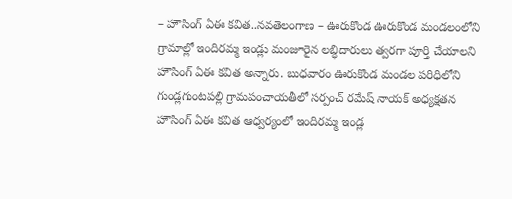– హౌసింగ్ ఏఈ కవిత..నవతెలంగాణ – ఊరుకొండ ఊరుకొండ మండలంలోని గ్రామాల్లో ఇందిరమ్మ ఇండ్లు మంజూరైన లబ్ధిదారులు త్వరగా పూర్తి చేయాలని హౌసింగ్ ఏఈ కవిత అన్నారు. బుధవారం ఊరుకొండ మండల పరిధిలోని గుండ్లగుంటపల్లి గ్రామపంచాయతీలో సర్పంచ్ రమేష్ నాయక్ అధ్యక్షతన హౌసింగ్ ఏఈ కవిత ఆధ్వర్యంలో ఇందిరమ్మ ఇండ్ల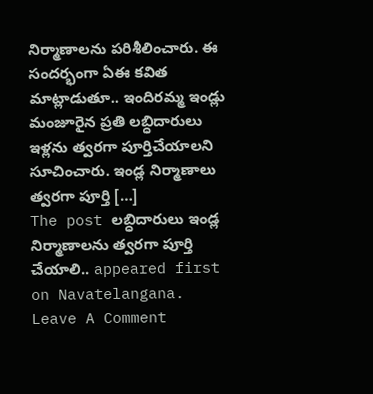నిర్మాణాలను పరిశీలించారు. ఈ సందర్భంగా ఏఈ కవిత మాట్లాడుతూ.. ఇందిరమ్మ ఇండ్లు మంజూరైన ప్రతి లబ్ధిదారులు ఇళ్లను త్వరగా పూర్తిచేయాలని సూచించారు. ఇండ్ల నిర్మాణాలు త్వరగా పూర్తి […]
The post లబ్ధిదారులు ఇండ్ల నిర్మాణాలను త్వరగా పూర్తి చేయాలి.. appeared first on Navatelangana.
Leave A Comment